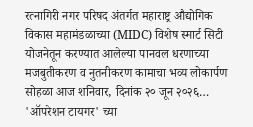रत्नागिरी नगर परिषद अंतर्गत महाराष्ट्र औद्योगिक विकास महामंडळाच्या (MIDC) विशेष स्मार्ट सिटी योजनेतून करण्यात आलेल्या पानवल धरणाच्या मजबुतीकरण व नुतनीकरण कामाचा भव्य लोकार्पण सोहळा आज शनिवार, दिनांक २० जून २०२६…
'ऑपरेशन टायगर' च्या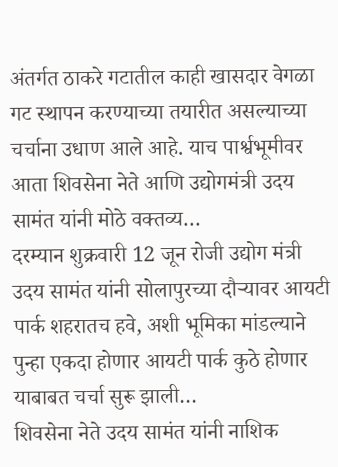अंतर्गत ठाकरे गटातील काही खासदार वेगळा गट स्थापन करण्याच्या तयारीत असल्याच्या चर्चाना उधाण आले आहे. याच पार्श्वभूमीवर आता शिवसेना नेते आणि उद्योगमंत्री उदय सामंत यांनी मोठे वक्तव्य…
दरम्यान शुक्रवारी 12 जून रोजी उद्योग मंत्री उदय सामंत यांनी सोलापुरच्या दौऱ्यावर आयटी पार्क शहरातच हवे, अशी भूमिका मांडल्याने पुन्हा एकदा होणार आयटी पार्क कुठे होणार याबाबत चर्चा सुरू झाली…
शिवसेना नेते उदय सामंत यांनी नाशिक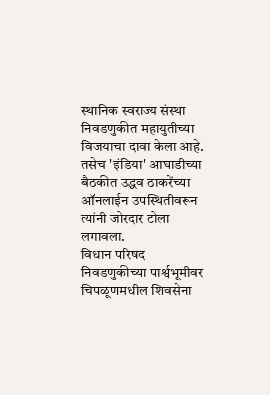स्थानिक स्वराज्य संस्था निवडणुकीत महायुतीच्या विजयाचा दावा केला आहे. तसेच 'इंडिया' आघाडीच्या बैठकीत उद्धव ठाकरेंच्या ऑनलाईन उपस्थितीवरून त्यांनी जोरदार टोला लगावला.
विधान परिषद निवडणुकीच्या पार्श्वभूमीवर चिपळूणमधील शिवसेना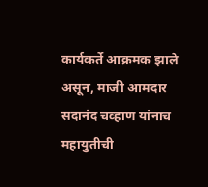कार्यकर्ते आक्रमक झाले असून, माजी आमदार सदानंद चव्हाण यांनाच महायुतीची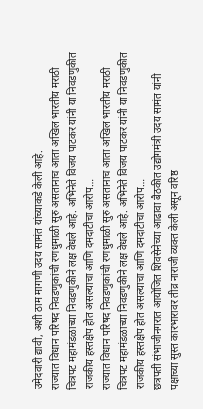उमेदवारी द्यावी, अशी ठाम मागणी उदय सामंत यांच्याकडे केली आहे.
राज्यात विधान परिषद निवडणुकांची रणधुमाळी सुरु असतानाच आता अखिल भारतीय मराठी चित्रपट महामंडळाच्या निवडणुकीने लक्ष वेधले आहे. अभिनेते विजय पाटकर यांनी या निवडणुकीत राजकीय हस्तक्षेप होत असल्याचा आणि दमदाटीचा आरोप…
राज्यात विधान परिषद निवडणुकांची रणधुमाळी सुरु असतानाच आता अखिल भारतीय मराठी चित्रपट महामंडळाच्या निवडणुकीने लक्ष वेधले आहे. अभिनेते विजय पाटकर यांनी या निवडणुकीत राजकीय हस्तक्षेप होत असल्याचा आणि दमदाटीचा आरोप…
छत्रपती संभाजीनगरात आयोजित शिवसेनेच्या आढावा बैठकीत उद्योगमंत्री उदय सामंत यांनी पक्षाच्या सुस्त कारभारावर तीव्र नाराजी व्यक्त केली असून वरिष्ठ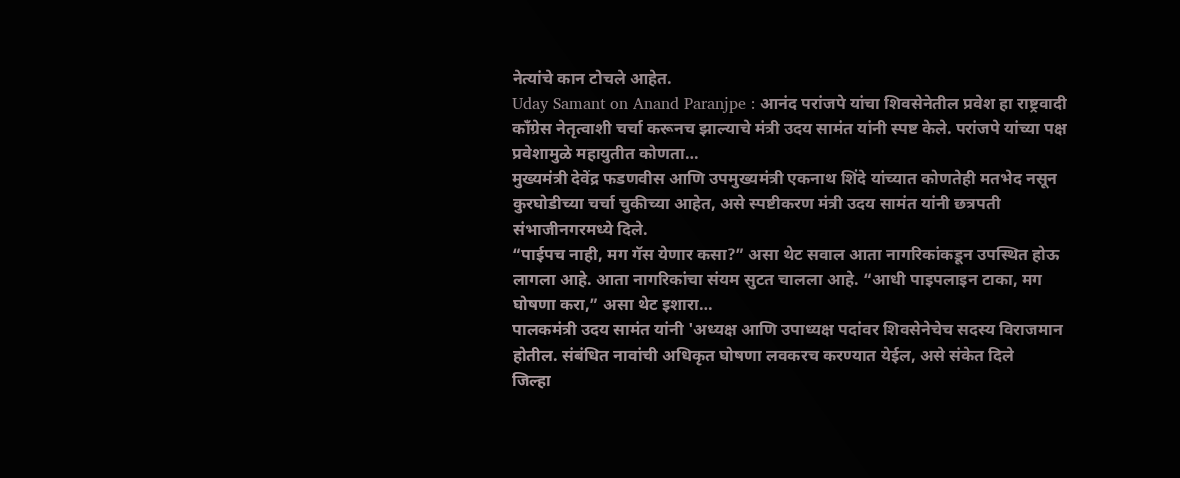नेत्यांचे कान टोचले आहेत.
Uday Samant on Anand Paranjpe : आनंद परांजपे यांचा शिवसेनेतील प्रवेश हा राष्ट्रवादी काँग्रेस नेतृत्वाशी चर्चा करूनच झाल्याचे मंत्री उदय सामंत यांनी स्पष्ट केले. परांजपे यांच्या पक्ष प्रवेशामुळे महायुतीत कोणता…
मुख्यमंत्री देवेंद्र फडणवीस आणि उपमुख्यमंत्री एकनाथ शिंदे यांच्यात कोणतेही मतभेद नसून कुरघोडीच्या चर्चा चुकीच्या आहेत, असे स्पष्टीकरण मंत्री उदय सामंत यांनी छत्रपती संभाजीनगरमध्ये दिले.
“पाईपच नाही, मग गॅस येणार कसा?” असा थेट सवाल आता नागरिकांकडून उपस्थित होऊ लागला आहे. आता नागरिकांचा संयम सुटत चालला आहे. “आधी पाइपलाइन टाका, मग घोषणा करा,” असा थेट इशारा…
पालकमंत्री उदय सामंत यांनी 'अध्यक्ष आणि उपाध्यक्ष पदांवर शिवसेनेचेच सदस्य विराजमान होतील. संबंधित नावांची अधिकृत घोषणा लवकरच करण्यात येईल, असे संकेत दिले
जिल्हा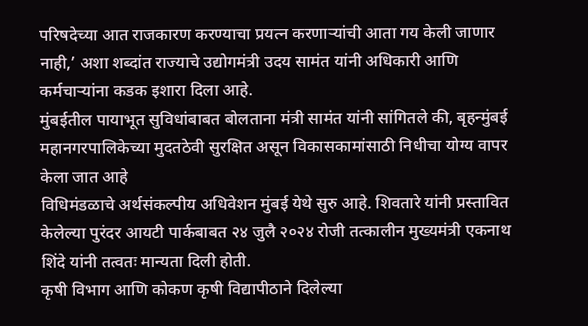परिषदेच्या आत राजकारण करण्याचा प्रयत्न करणाऱ्यांची आता गय केली जाणार नाही,’ अशा शब्दांत राज्याचे उद्योगमंत्री उदय सामंत यांनी अधिकारी आणि कर्मचाऱ्यांना कडक इशारा दिला आहे.
मुंबईतील पायाभूत सुविधांबाबत बोलताना मंत्री सामंत यांनी सांगितले की, बृहन्मुंबई महानगरपालिकेच्या मुदतठेवी सुरक्षित असून विकासकामांसाठी निधीचा योग्य वापर केला जात आहे
विधिमंडळाचे अर्थसंकल्पीय अधिवेशन मुंबई येथे सुरु आहे. शिवतारे यांनी प्रस्तावित केलेल्या पुरंदर आयटी पार्कबाबत २४ जुलै २०२४ रोजी तत्कालीन मुख्यमंत्री एकनाथ शिंदे यांनी तत्वतः मान्यता दिली होती.
कृषी विभाग आणि कोकण कृषी विद्यापीठाने दिलेल्या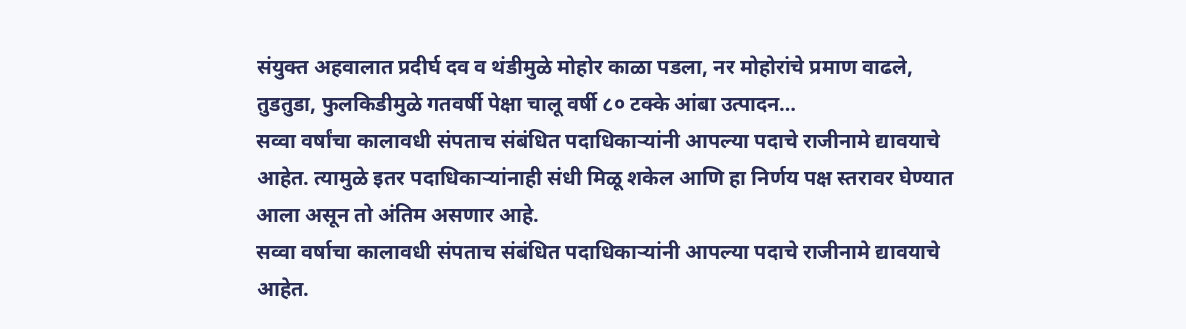संयुक्त अहवालात प्रदीर्घ दव व थंडीमुळे मोहोर काळा पडला, नर मोहोरांचे प्रमाण वाढले, तुडतुडा, फुलकिडीमुळे गतवर्षी पेक्षा चालू वर्षी ८० टक्के आंबा उत्पादन…
सव्वा वर्षांचा कालावधी संपताच संबंधित पदाधिकाऱ्यांनी आपल्या पदाचे राजीनामे द्यावयाचे आहेत. त्यामुळे इतर पदाधिकाऱ्यांनाही संधी मिळू शकेल आणि हा निर्णय पक्ष स्तरावर घेण्यात आला असून तो अंतिम असणार आहे.
सव्वा वर्षाचा कालावधी संपताच संबंधित पदाधिकाऱ्यांनी आपल्या पदाचे राजीनामे द्यावयाचे आहेत.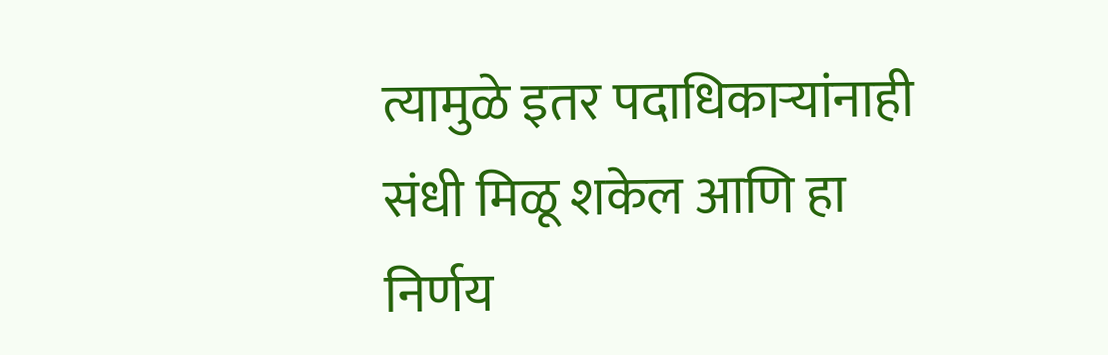त्यामुळे इतर पदाधिकाऱ्यांनाही संधी मिळू शकेल आणि हा निर्णय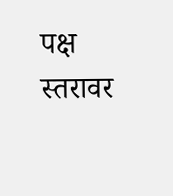पक्ष स्तरावर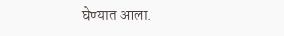घेण्यात आला.